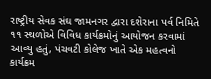રાષ્ટ્રીય સેવક સંઘ જામનગર દ્વારા દશેરાના પર્વ નિમિતે ૧૧ સ્થળોએ વિવિધ કાર્યક્રમોનું આયોજન કરવામાં આવ્યુ હતું, પંચવટી કોલેજ ખાતે એક મહત્વનો કાર્યક્રમ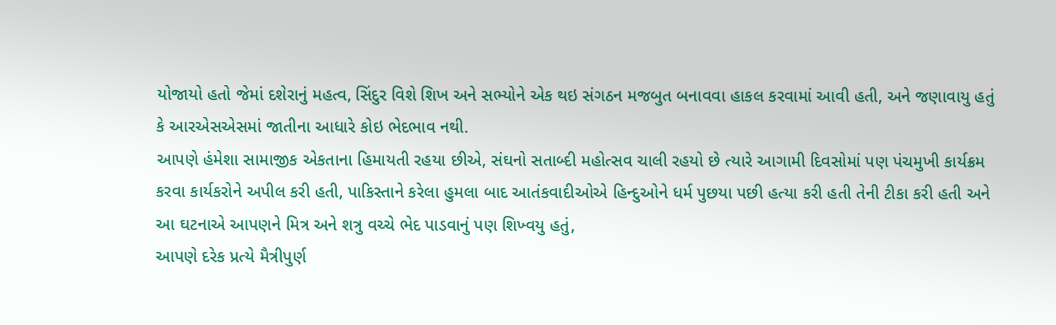યોજાયો હતો જેમાં દશેરાનું મહત્વ, સિંદુર વિશે શિખ અને સભ્યોને એક થઇ સંગઠન મજબુત બનાવવા હાકલ કરવામાં આવી હતી, અને જણાવાયુ હતું કે આરએસએસમાં જાતીના આધારે કોઇ ભેદભાવ નથી.
આપણે હંમેશા સામાજીક એકતાના હિમાયતી રહયા છીએ, સંઘનો સતાબ્દી મહોત્સવ ચાલી રહયો છે ત્યારે આગામી દિવસોમાં પણ પંચમુખી કાર્યક્રમ કરવા કાર્યકરોને અપીલ કરી હતી, પાકિસ્તાને કરેલા હુમલા બાદ આતંકવાદીઓએ હિન્દુઓને ધર્મ પુછયા પછી હત્યા કરી હતી તેની ટીકા કરી હતી અને આ ઘટનાએ આપણને મિત્ર અને શત્રુ વચ્ચે ભેદ પાડવાનું પણ શિખ્વયુ હતું,
આપણે દરેક પ્રત્યે મૈત્રીપુર્ણ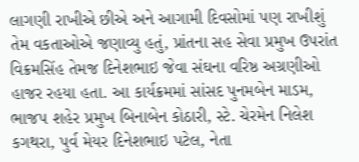લાગણી રાખીએ છીએ અને આગામી દિવસોમાં પણ રાખીશું તેમ વકતાઓએ જણાવ્યુ હતું, પ્રાંતના સહ સેવા પ્રમુખ ઉપરાંત વિક્રમસિંહ તેમજ દિનેશભાઇ જેવા સંઘના વરિષ્ઠ અગ્રણીઓ હાજર રહયા હતા. આ કાર્યક્રમમાં સાંસદ પુનમબેન માડમ, ભાજપ શહેર પ્રમુખ બિનાબેન કોઠારી, સ્ટે. ચેરમેન નિલેશ કગથરા, પુર્વ મેયર દિનેશભાઇ પટેલ, નેતા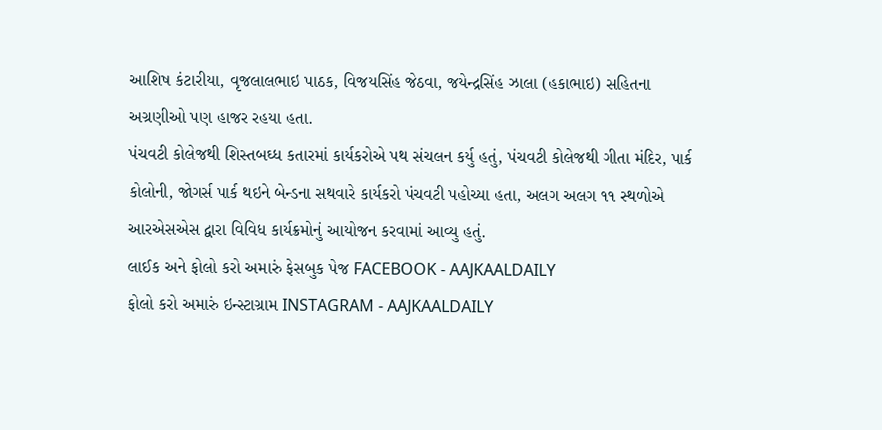આશિષ કંટારીયા, વૃજલાલભાઇ પાઠક, વિજયસિંહ જેઠવા, જયેન્દ્રસિંહ ઝાલા (હકાભાઇ) સહિતના અગ્રણીઓ પણ હાજર રહયા હતા.
પંચવટી કોલેજથી શિસ્તબઘ્ધ કતારમાં કાર્યકરોએ પથ સંચલન કર્યુ હતું, પંચવટી કોલેજથી ગીતા મંદિર, પાર્ક કોલોની, જોગર્સ પાર્ક થઇને બેન્ડના સથવારે કાર્યકરો પંચવટી પહોચ્યા હતા, અલગ અલગ ૧૧ સ્થળોએ આરએસએસ દ્વારા વિવિધ કાર્યક્રમોનું આયોજન કરવામાં આવ્યુ હતું.
લાઈક અને ફોલો કરો અમારું ફેસબુક પેજ FACEBOOK - AAJKAALDAILY
ફોલો કરો અમારું ઇન્સ્ટાગ્રામ INSTAGRAM - AAJKAALDAILY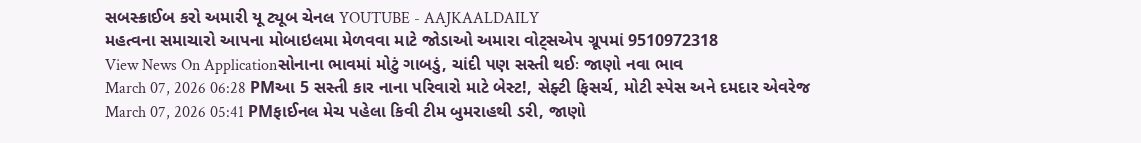સબસ્ક્રાઈબ કરો અમારી યૂ ટ્યૂબ ચેનલ YOUTUBE - AAJKAALDAILY
મહત્વના સમાચારો આપના મોબાઇલમા મેળવવા માટે જોડાઓ અમારા વોટ્સએપ ગ્રૂપમાં 9510972318
View News On Applicationસોનાના ભાવમાં મોટું ગાબડું, ચાંદી પણ સસ્તી થઈઃ જાણો નવા ભાવ
March 07, 2026 06:28 PMઆ 5 સસ્તી કાર નાના પરિવારો માટે બેસ્ટ!, સેફ્ટી ફિસર્ચ, મોટી સ્પેસ અને દમદાર એવરેજ
March 07, 2026 05:41 PMફાઈનલ મેચ પહેલા કિવી ટીમ બુમરાહથી ડરી, જાણો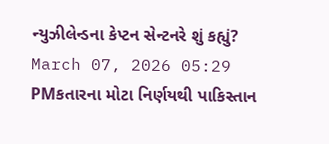ન્યુઝીલેન્ડના કેપ્ટન સેન્ટનરે શું કહ્યું?
March 07, 2026 05:29 PMકતારના મોટા નિર્ણયથી પાકિસ્તાન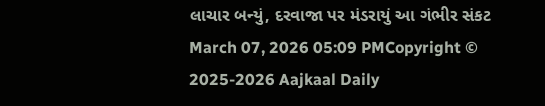લાચાર બન્યું, દરવાજા પર મંડરાયું આ ગંભીર સંકટ
March 07, 2026 05:09 PMCopyright © 2025-2026 Aajkaal Daily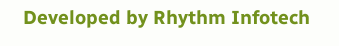Developed by Rhythm Infotech